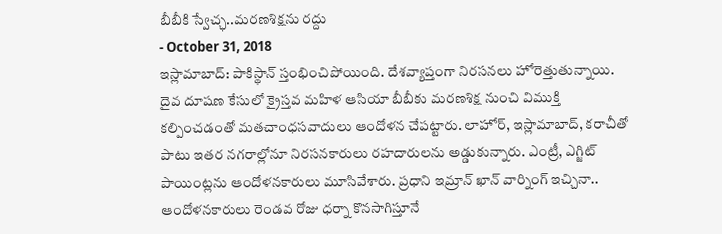బీబీకి స్వేచ్ఛ..మరణశిక్షను రద్దు
- October 31, 2018
ఇస్లామాబాద్: పాకిస్థాన్ స్తంభించిపోయింది. దేశవ్యాప్తంగా నిరసనలు హోరెత్తుతున్నాయి. దైవ దూషణ కేసులో క్రైస్తవ మహిళ ఆసియా బీబీకు మరణశిక్ష నుంచి విముక్తి కల్పించడంతో మతచాంధసవాదులు ఆందోళన చేపట్టారు. లాహోర్, ఇస్లామాబాద్, కరాచీతో పాటు ఇతర నగరాల్లోనూ నిరసనకారులు రహదారులను అడ్డుకున్నారు. ఎంట్రీ, ఎగ్జిట్ పాయింట్లను ఆందోళనకారులు మూసివేశారు. ప్రధాని ఇమ్రాన్ ఖాన్ వార్నింగ్ ఇచ్చినా.. ఆందోళనకారులు రెండవ రోజు ధర్నా కొనసాగిస్తూనే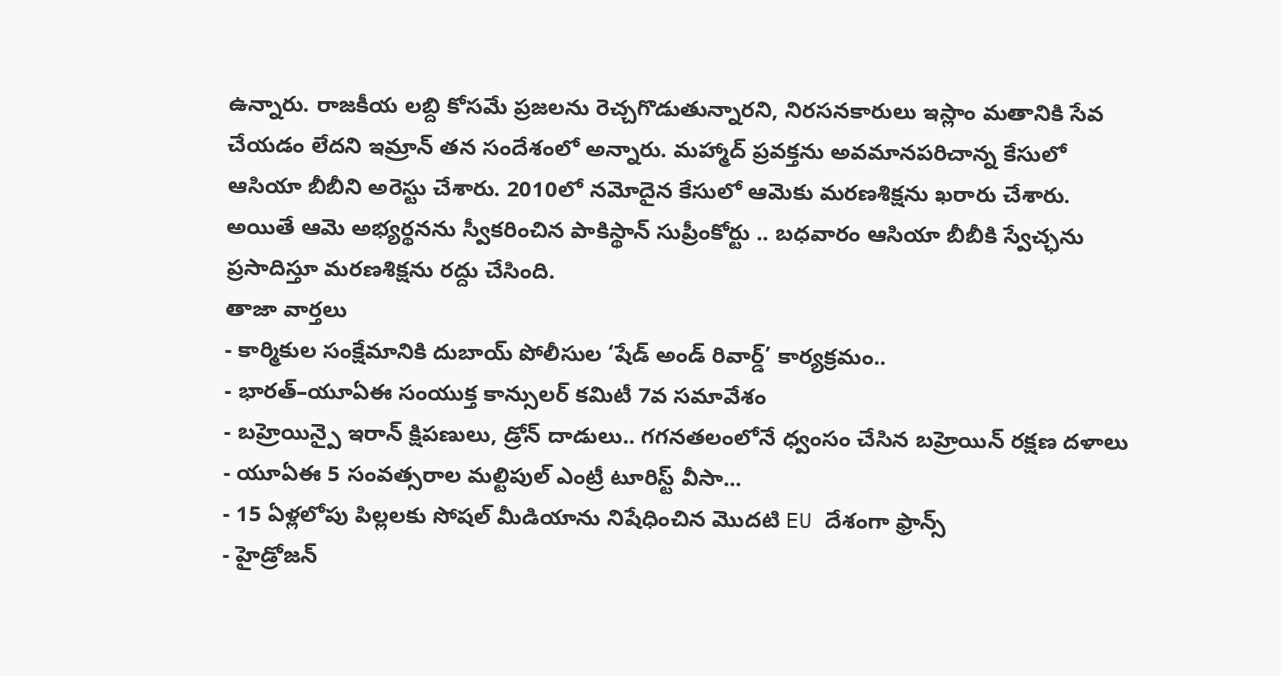ఉన్నారు. రాజకీయ లబ్ది కోసమే ప్రజలను రెచ్చగొడుతున్నారని, నిరసనకారులు ఇస్లాం మతానికి సేవ చేయడం లేదని ఇమ్రాన్ తన సందేశంలో అన్నారు. మహ్మాద్ ప్రవక్తను అవమానపరిచాన్న కేసులో ఆసియా బీబీని అరెస్టు చేశారు. 2010లో నమోదైన కేసులో ఆమెకు మరణశిక్షను ఖరారు చేశారు. అయితే ఆమె అభ్యర్థనను స్వీకరించిన పాకిస్థాన్ సుప్రీంకోర్టు .. బధవారం ఆసియా బీబీకి స్వేచ్ఛను ప్రసాదిస్తూ మరణశిక్షను రద్దు చేసింది.
తాజా వార్తలు
- కార్మికుల సంక్షేమానికి దుబాయ్ పోలీసుల ‘షేడ్ అండ్ రివార్డ్’ కార్యక్రమం..
- భారత్–యూఏఈ సంయుక్త కాన్సులర్ కమిటీ 7వ సమావేశం
- బహ్రెయిన్పై ఇరాన్ క్షిపణులు, డ్రోన్ దాడులు.. గగనతలంలోనే ధ్వంసం చేసిన బహ్రెయిన్ రక్షణ దళాలు
- యూఏఈ 5 సంవత్సరాల మల్టిపుల్ ఎంట్రీ టూరిస్ట్ వీసా...
- 15 ఏళ్లలోపు పిల్లలకు సోషల్ మీడియాను నిషేధించిన మొదటి EU దేశంగా ఫ్రాన్స్
- హైడ్రోజన్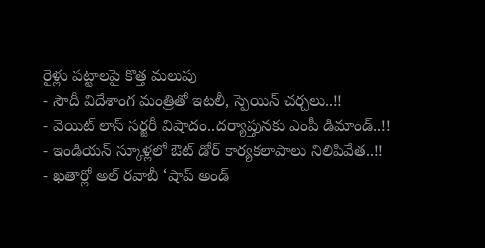రైళ్లు పట్టాలపై కొత్త మలుపు
- సౌదీ విదేశాంగ మంత్రితో ఇటలీ, స్పెయిన్ చర్చలు..!!
- వెయిట్ లాస్ సర్జరీ విషాదం..దర్యాప్తునకు ఎంపీ డిమాండ్..!!
- ఇండియన్ స్కూళ్లలో ఔట్ డోర్ కార్యకలాపాలు నిలిపివేత..!!
- ఖతార్లో అల్ రవాబీ ‘షాప్ అండ్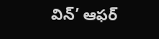విన్’ ఆఫర్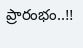ప్రారంభం..!!